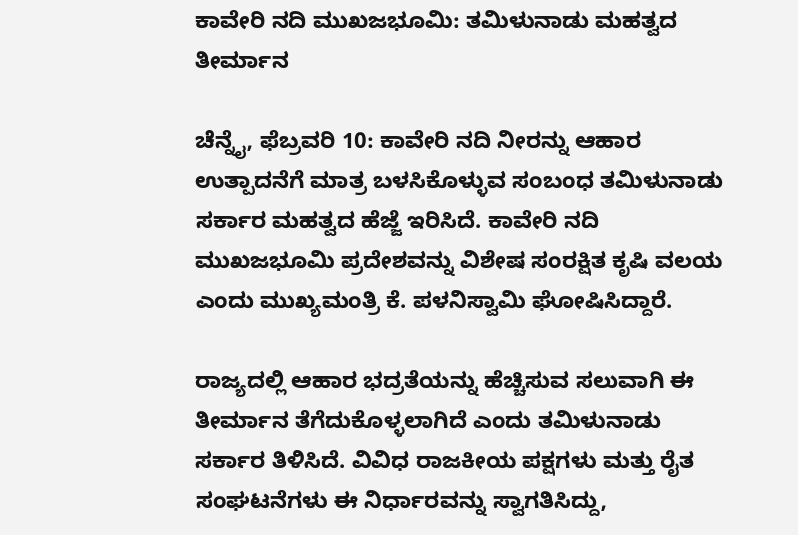ಕಾವೇರಿ ನದಿ ಮುಖಜಭೂಮಿ: ತಮಿಳುನಾಡು ಮಹತ್ವದ ತೀರ್ಮಾನ

ಚೆನ್ನೈ, ಫೆಬ್ರವರಿ 10: ಕಾವೇರಿ ನದಿ ನೀರನ್ನು ಆಹಾರ ಉತ್ಪಾದನೆಗೆ ಮಾತ್ರ ಬಳಸಿಕೊಳ್ಳುವ ಸಂಬಂಧ ತಮಿಳುನಾಡು ಸರ್ಕಾರ ಮಹತ್ವದ ಹೆಜ್ಜೆ ಇರಿಸಿದೆ. ಕಾವೇರಿ ನದಿ ಮುಖಜಭೂಮಿ ಪ್ರದೇಶವನ್ನು ವಿಶೇಷ ಸಂರಕ್ಷಿತ ಕೃಷಿ ವಲಯ ಎಂದು ಮುಖ್ಯಮಂತ್ರಿ ಕೆ. ಪಳನಿಸ್ವಾಮಿ ಘೋಷಿಸಿದ್ದಾರೆ.

ರಾಜ್ಯದಲ್ಲಿ ಆಹಾರ ಭದ್ರತೆಯನ್ನು ಹೆಚ್ಚಿಸುವ ಸಲುವಾಗಿ ಈ ತೀರ್ಮಾನ ತೆಗೆದುಕೊಳ್ಳಲಾಗಿದೆ ಎಂದು ತಮಿಳುನಾಡು ಸರ್ಕಾರ ತಿಳಿಸಿದೆ. ವಿವಿಧ ರಾಜಕೀಯ ಪಕ್ಷಗಳು ಮತ್ತು ರೈತ ಸಂಘಟನೆಗಳು ಈ ನಿರ್ಧಾರವನ್ನು ಸ್ವಾಗತಿಸಿದ್ದು,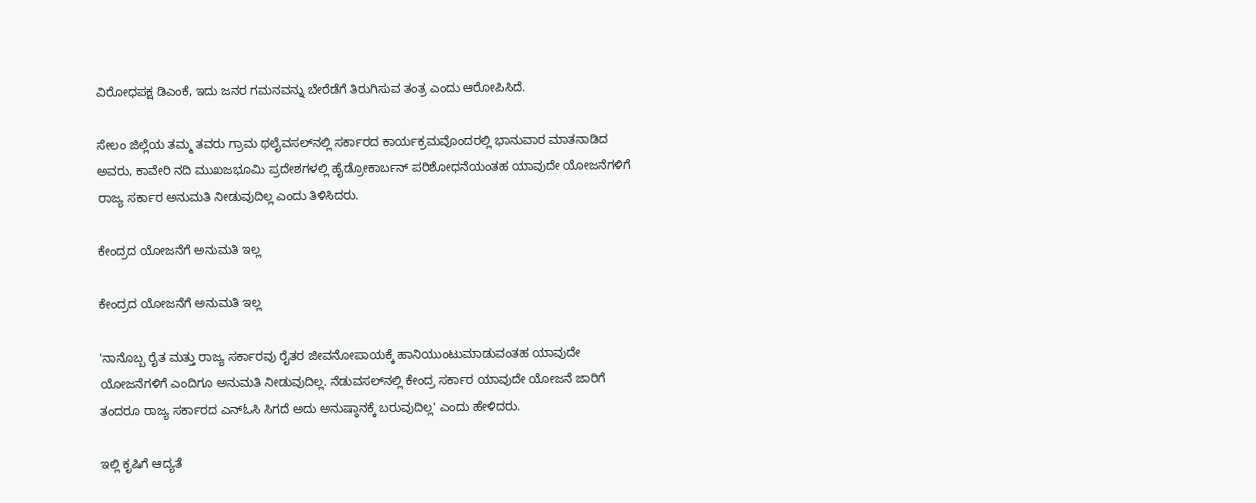ವಿರೋಧಪಕ್ಷ ಡಿಎಂಕೆ, ಇದು ಜನರ ಗಮನವನ್ನು ಬೇರೆಡೆಗೆ ತಿರುಗಿಸುವ ತಂತ್ರ ಎಂದು ಆರೋಪಿಸಿದೆ.

ಸೇಲಂ ಜಿಲ್ಲೆಯ ತಮ್ಮ ತವರು ಗ್ರಾಮ ಥಲೈವಸಲ್‌ನಲ್ಲಿ ಸರ್ಕಾರದ ಕಾರ್ಯಕ್ರಮವೊಂದರಲ್ಲಿ ಭಾನುವಾರ ಮಾತನಾಡಿದ ಅವರು, ಕಾವೇರಿ ನದಿ ಮುಖಜಭೂಮಿ ಪ್ರದೇಶಗಳಲ್ಲಿ ಹೈಡ್ರೋಕಾರ್ಬನ್ ಪರಿಶೋಧನೆಯಂತಹ ಯಾವುದೇ ಯೋಜನೆಗಳಿಗೆ ರಾಜ್ಯ ಸರ್ಕಾರ ಅನುಮತಿ ನೀಡುವುದಿಲ್ಲ ಎಂದು ತಿಳಿಸಿದರು.

ಕೇಂದ್ರದ ಯೋಜನೆಗೆ ಅನುಮತಿ ಇಲ್ಲ

ಕೇಂದ್ರದ ಯೋಜನೆಗೆ ಅನುಮತಿ ಇಲ್ಲ

'ನಾನೊಬ್ಬ ರೈತ ಮತ್ತು ರಾಜ್ಯ ಸರ್ಕಾರವು ರೈತರ ಜೀವನೋಪಾಯಕ್ಕೆ ಹಾನಿಯುಂಟುಮಾಡುವಂತಹ ಯಾವುದೇ ಯೋಜನೆಗಳಿಗೆ ಎಂದಿಗೂ ಅನುಮತಿ ನೀಡುವುದಿಲ್ಲ. ನೆಡುವಸಲ್‌ನಲ್ಲಿ ಕೇಂದ್ರ ಸರ್ಕಾರ ಯಾವುದೇ ಯೋಜನೆ ಜಾರಿಗೆ ತಂದರೂ ರಾಜ್ಯ ಸರ್ಕಾರದ ಎನ್‌ಓಸಿ ಸಿಗದೆ ಅದು ಅನುಷ್ಠಾನಕ್ಕೆ ಬರುವುದಿಲ್ಲ' ಎಂದು ಹೇಳಿದರು.

ಇಲ್ಲಿ ಕೃಷಿಗೆ ಆದ್ಯತೆ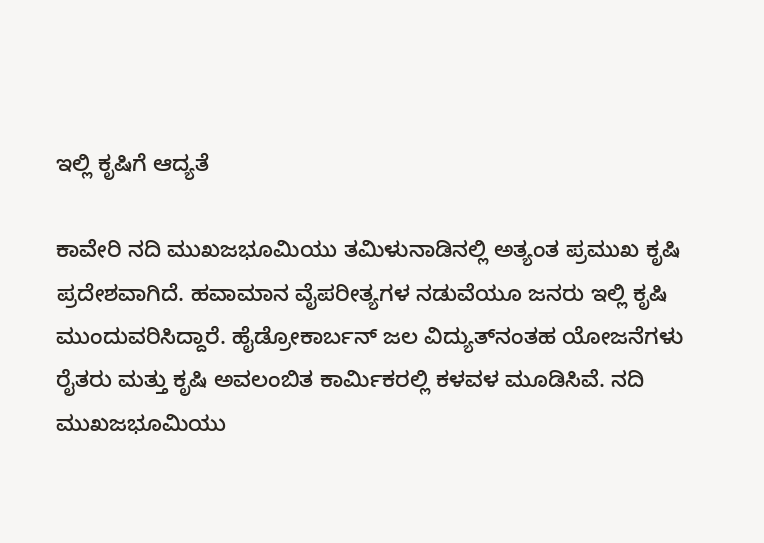ಇಲ್ಲಿ ಕೃಷಿಗೆ ಆದ್ಯತೆ

ಕಾವೇರಿ ನದಿ ಮುಖಜಭೂಮಿಯು ತಮಿಳುನಾಡಿನಲ್ಲಿ ಅತ್ಯಂತ ಪ್ರಮುಖ ಕೃಷಿ ಪ್ರದೇಶವಾಗಿದೆ. ಹವಾಮಾನ ವೈಪರೀತ್ಯಗಳ ನಡುವೆಯೂ ಜನರು ಇಲ್ಲಿ ಕೃಷಿ ಮುಂದುವರಿಸಿದ್ದಾರೆ. ಹೈಡ್ರೋಕಾರ್ಬನ್ ಜಲ ವಿದ್ಯುತ್‌ನಂತಹ ಯೋಜನೆಗಳು ರೈತರು ಮತ್ತು ಕೃಷಿ ಅವಲಂಬಿತ ಕಾರ್ಮಿಕರಲ್ಲಿ ಕಳವಳ ಮೂಡಿಸಿವೆ. ನದಿ ಮುಖಜಭೂಮಿಯು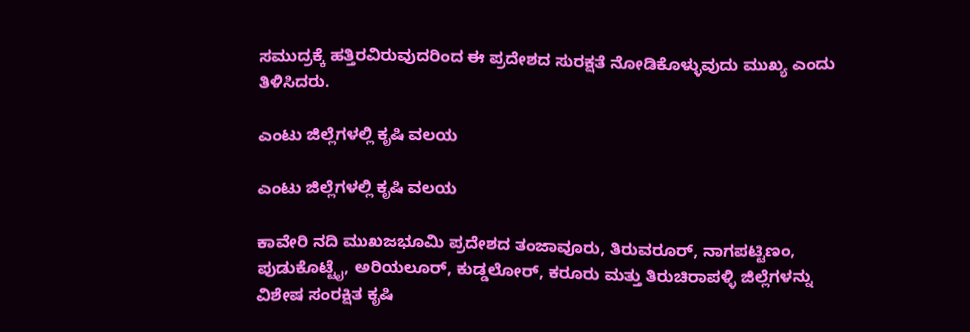ಸಮುದ್ರಕ್ಕೆ ಹತ್ತಿರವಿರುವುದರಿಂದ ಈ ಪ್ರದೇಶದ ಸುರಕ್ಷತೆ ನೋಡಿಕೊಳ್ಳುವುದು ಮುಖ್ಯ ಎಂದು ತಿಳಿಸಿದರು.

ಎಂಟು ಜಿಲ್ಲೆಗಳಲ್ಲಿ ಕೃಷಿ ವಲಯ

ಎಂಟು ಜಿಲ್ಲೆಗಳಲ್ಲಿ ಕೃಷಿ ವಲಯ

ಕಾವೇರಿ ನದಿ ಮುಖಜಭೂಮಿ ಪ್ರದೇಶದ ತಂಜಾವೂರು, ತಿರುವರೂರ್, ನಾಗಪಟ್ಟಿಣಂ, ಪುಡುಕೊಟ್ಟೈ, ಅರಿಯಲೂರ್, ಕುಡ್ಡಲೋರ್, ಕರೂರು ಮತ್ತು ತಿರುಚಿರಾಪಳ್ಳಿ ಜಿಲ್ಲೆಗಳನ್ನು ವಿಶೇಷ ಸಂರಕ್ಷಿತ ಕೃಷಿ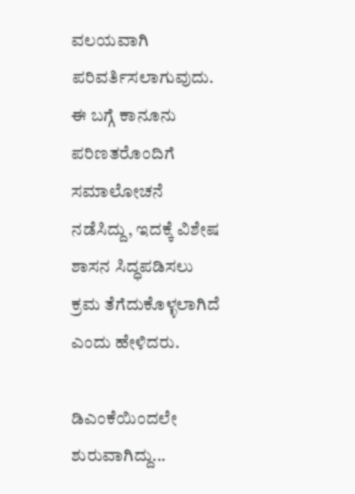ವಲಯವಾಗಿ ಪರಿವರ್ತಿಸಲಾಗುವುದು. ಈ ಬಗ್ಗೆ ಕಾನೂನು ಪರಿಣತರೊಂದಿಗೆ ಸಮಾಲೋಚನೆ ನಡೆಸಿದ್ದು, ಇದಕ್ಕೆ ವಿಶೇಷ ಶಾಸನ ಸಿದ್ಧಪಡಿಸಲು ಕ್ರಮ ತೆಗೆದುಕೊಳ್ಳಲಾಗಿದೆ ಎಂದು ಹೇಳಿದರು.

ಡಿಎಂಕೆಯಿಂದಲೇ ಶುರುವಾಗಿದ್ದು...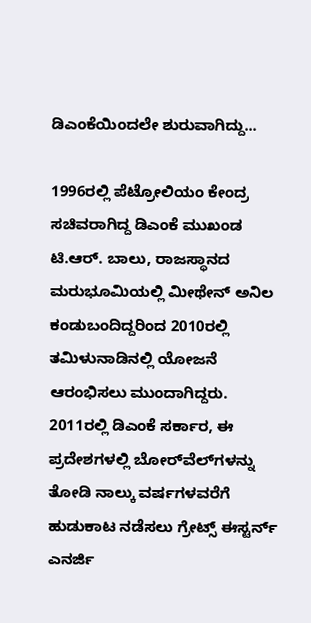ಡಿಎಂಕೆಯಿಂದಲೇ ಶುರುವಾಗಿದ್ದು...

1996ರಲ್ಲಿ ಪೆಟ್ರೋಲಿಯಂ ಕೇಂದ್ರ ಸಚಿವರಾಗಿದ್ದ ಡಿಎಂಕೆ ಮುಖಂಡ ಟಿ.ಆರ್. ಬಾಲು, ರಾಜಸ್ಥಾನದ ಮರುಭೂಮಿಯಲ್ಲಿ ಮೀಥೇನ್ ಅನಿಲ ಕಂಡುಬಂದಿದ್ದರಿಂದ 2010ರಲ್ಲಿ ತಮಿಳುನಾಡಿನಲ್ಲಿ ಯೋಜನೆ ಆರಂಭಿಸಲು ಮುಂದಾಗಿದ್ದರು. 2011ರಲ್ಲಿ ಡಿಎಂಕೆ ಸರ್ಕಾರ, ಈ ಪ್ರದೇಶಗಳಲ್ಲಿ ಬೋರ್‌ವೆಲ್‌ಗಳನ್ನು ತೋಡಿ ನಾಲ್ಕು ವರ್ಷಗಳವರೆಗೆ ಹುಡುಕಾಟ ನಡೆಸಲು ಗ್ರೇಟ್ಸ್ ಈಸ್ಟರ್ನ್ ಎನರ್ಜಿ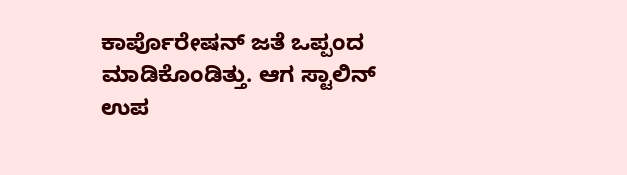ಕಾರ್ಪೊರೇಷನ್ ಜತೆ ಒಪ್ಪಂದ ಮಾಡಿಕೊಂಡಿತ್ತು. ಆಗ ಸ್ಟಾಲಿನ್ ಉಪ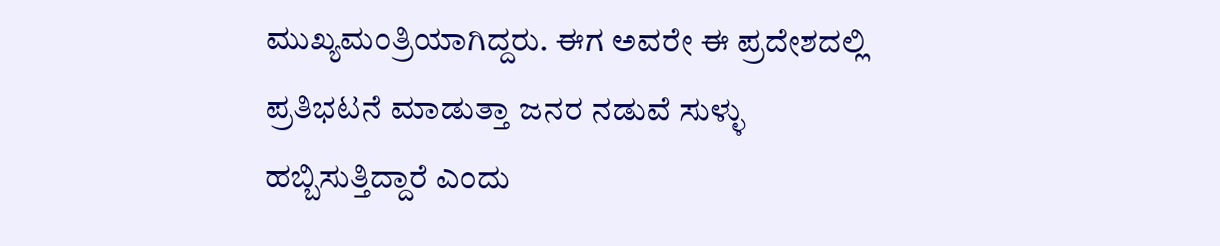ಮುಖ್ಯಮಂತ್ರಿಯಾಗಿದ್ದರು. ಈಗ ಅವರೇ ಈ ಪ್ರದೇಶದಲ್ಲಿ ಪ್ರತಿಭಟನೆ ಮಾಡುತ್ತಾ ಜನರ ನಡುವೆ ಸುಳ್ಳು ಹಬ್ಬಿಸುತ್ತಿದ್ದಾರೆ ಎಂದು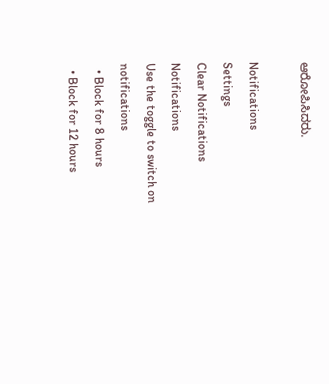ಆರೋಪಿಸಿದರು.

Notifications
Settings
Clear Notifications
Notifications
Use the toggle to switch on notifications
  • Block for 8 hours
  • Block for 12 hours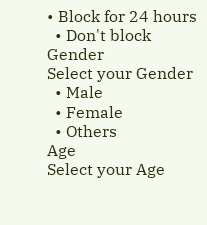• Block for 24 hours
  • Don't block
Gender
Select your Gender
  • Male
  • Female
  • Others
Age
Select your Age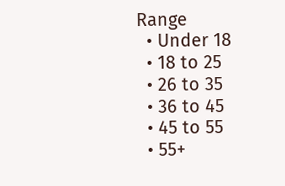Range
  • Under 18
  • 18 to 25
  • 26 to 35
  • 36 to 45
  • 45 to 55
  • 55+